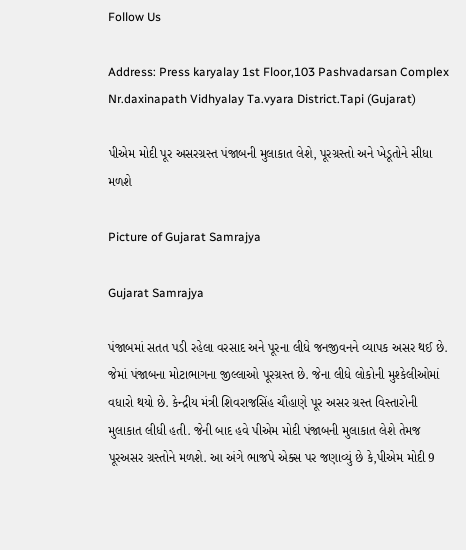Follow Us

Address: Press karyalay 1st Floor,103 Pashvadarsan Complex Nr.daxinapath Vidhyalay Ta.vyara District.Tapi (Gujarat)

પીએમ મોદી પૂર અસરગ્રસ્ત પંજાબની મુલાકાત લેશે, પૂરગ્રસ્તો અને ખેડૂતોને સીધા મળશે

Picture of Gujarat Samrajya

Gujarat Samrajya

પંજાબમાં સતત પડી રહેલા વરસાદ અને પૂરના લીધે જનજીવનને વ્યાપક અસર થઈ છે. જેમાં પંજાબના મોટાભાગના જીલ્લાઓ પૂરગ્રસ્ત છે. જેના લીધે લોકોની મુશ્કેલીઓમાં વધારો થયો છે. કેન્દ્રીય મંત્રી શિવરાજસિંહ ચૌહાણે પૂર અસર ગ્રસ્ત વિસ્તારોની મુલાકાત લીધી હતી. જેની બાદ હવે પીએમ મોદી પંજાબની મુલાકાત લેશે તેમજ પૂરઅસર ગ્રસ્તોને મળશે. આ અંગે ભાજપે એક્સ પર જણાવ્યું છે કે,પીએમ મોદી 9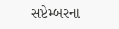સપ્ટેમ્બરના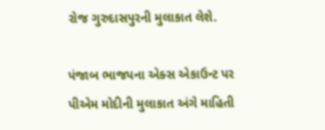રોજ ગુરુદાસપુરની મુલાકાત લેશે.

પંજાબ ભાજપના એક્સ એકાઉન્ટ પર પીએમ મોદીની મુલાકાત અંગે માહિતી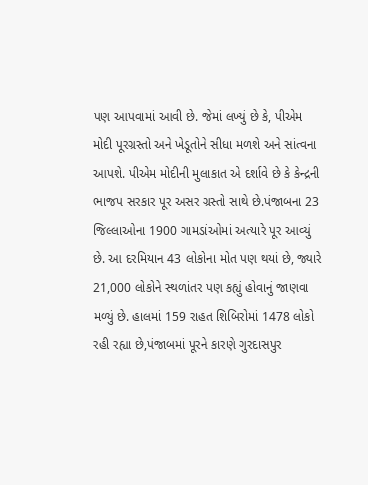પણ આપવામાં આવી છે. જેમાં લખ્યું છે કે, પીએમ મોદી પૂરગ્રસ્તો અને ખેડૂતોને સીધા મળશે અને સાંત્વના આપશે. પીએમ મોદીની મુલાકાત એ દર્શાવે છે કે કેન્દ્રની ભાજપ સરકાર પૂર અસર ગ્રસ્તો સાથે છે.પંજાબના 23 જિલ્લાઓના 1900 ગામડાંઓમાં અત્યારે પૂર આવ્યું છે. આ દરમિયાન 43 લોકોના મોત પણ થયાં છે, જ્યારે 21,000 લોકોને સ્થળાંતર પણ કહ્યું હોવાનું જાણવા મળ્યું છે. હાલમાં 159 રાહત શિબિરોમાં 1478 લોકો રહી રહ્યા છે,પંજાબમાં પૂરને કારણે ગુરદાસપુર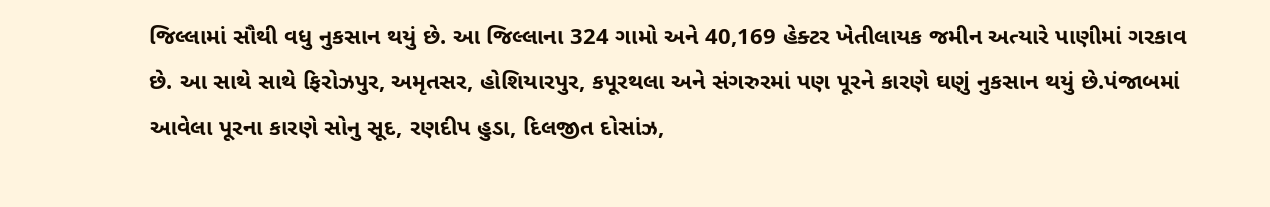જિલ્લામાં સૌથી વધુ નુકસાન થયું છે. આ જિલ્લાના 324 ગામો અને 40,169 હેક્ટર ખેતીલાયક જમીન અત્યારે પાણીમાં ગરકાવ છે. આ સાથે સાથે ફિરોઝપુર, અમૃતસર, હોશિયારપુર, કપૂરથલા અને સંગરુરમાં પણ પૂરને કારણે ઘણું નુકસાન થયું છે.પંજાબમાં આવેલા પૂરના કારણે સોનુ સૂદ, રણદીપ હુડા, દિલજીત દોસાંઝ,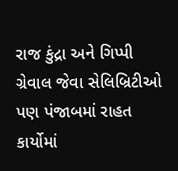રાજ કુંદ્રા અને ગિપ્પી ગ્રેવાલ જેવા સેલિબ્રિટીઓ પણ પંજાબમાં રાહત કાર્યોમાં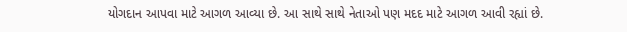યોગદાન આપવા માટે આગળ આવ્યા છે. આ સાથે સાથે નેતાઓ પણ મદદ માટે આગળ આવી રહ્યાં છે.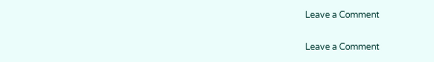Leave a Comment

Leave a Comment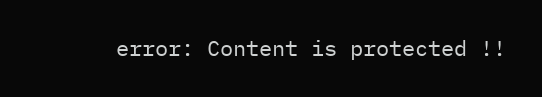error: Content is protected !!